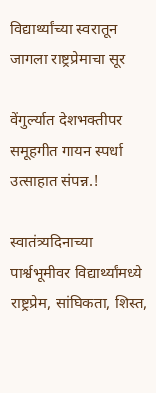विद्यार्थ्यांच्या स्वरातून जागला राष्ट्रप्रेमाचा सूर

वेंगुर्ल्यात देशभक्तीपर समूहगीत गायन स्पर्धा उत्साहात संपन्न.!

स्वातंत्र्यदिनाच्या पार्श्वभूमीवर विद्यार्थ्यांमध्ये राष्ट्रप्रेम, सांघिकता, शिस्त,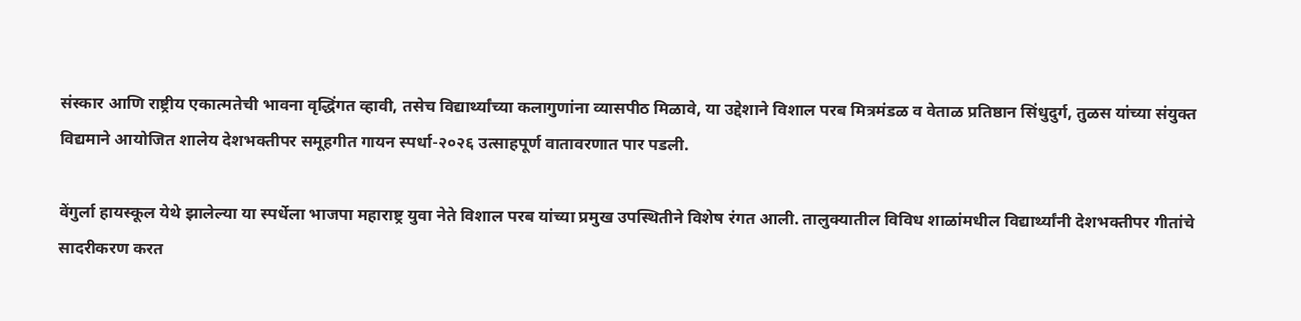संस्कार आणि राष्ट्रीय एकात्मतेची भावना वृद्धिंगत व्हावी, तसेच विद्यार्थ्यांच्या कलागुणांना व्यासपीठ मिळावे, या उद्देशाने विशाल परब मित्रमंडळ व वेताळ प्रतिष्ठान सिंधुदुर्ग, तुळस यांच्या संयुक्त विद्यमाने आयोजित शालेय देशभक्तीपर समूहगीत गायन स्पर्धा-२०२६ उत्साहपूर्ण वातावरणात पार पडली.

वेंगुर्ला हायस्कूल येथे झालेल्या या स्पर्धेला भाजपा महाराष्ट्र युवा नेते विशाल परब यांच्या प्रमुख उपस्थितीने विशेष रंगत आली. तालुक्यातील विविध शाळांमधील विद्यार्थ्यांनी देशभक्तीपर गीतांचे सादरीकरण करत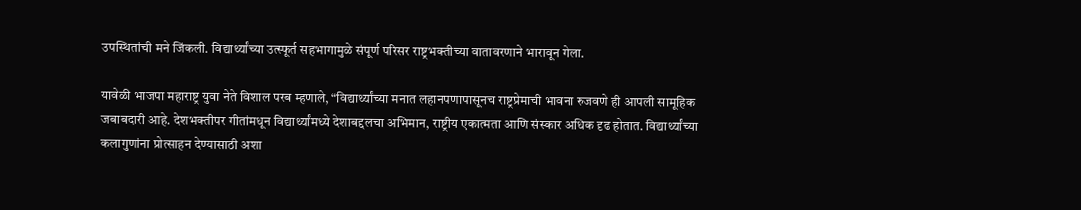उपस्थितांची मने जिंकली. विद्यार्थ्यांच्या उत्स्फूर्त सहभागामुळे संपूर्ण परिसर राष्ट्रभक्तीच्या वातावरणाने भारावून गेला.

यावेळी भाजपा महाराष्ट्र युवा नेते विशाल परब म्हणाले, “विद्यार्थ्यांच्या मनात लहानपणापासूनच राष्ट्रप्रेमाची भावना रुजवणे ही आपली सामूहिक जबाबदारी आहे. देशभक्तीपर गीतांमधून विद्यार्थ्यांमध्ये देशाबद्दलचा अभिमान, राष्ट्रीय एकात्मता आणि संस्कार अधिक दृढ होतात. विद्यार्थ्यांच्या कलागुणांना प्रोत्साहन देण्यासाठी अशा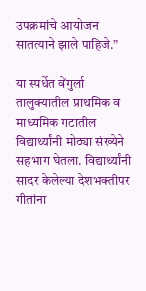उपक्रमांचे आयोजन सातत्याने झाले पाहिजे.”

या स्पर्धेत वेंगुर्ला तालुक्यातील प्राथमिक व माध्यमिक गटातील विद्यार्थ्यांनी मोठ्या संख्येने सहभाग घेतला. विद्यार्थ्यांनी सादर केलेल्या देशभक्तीपर गीतांना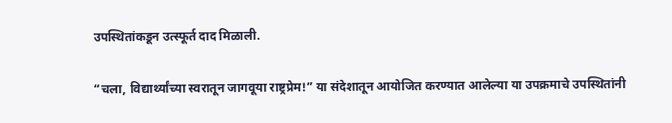उपस्थितांकडून उत्स्फूर्त दाद मिळाली.

“चला, विद्यार्थ्यांच्या स्वरातून जागवूया राष्ट्रप्रेम!” या संदेशातून आयोजित करण्यात आलेल्या या उपक्रमाचे उपस्थितांनी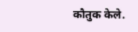कौतुक केले.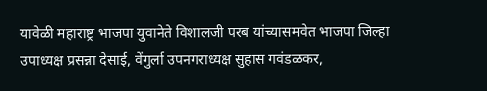यावेळी महाराष्ट्र भाजपा युवानेते विशालजी परब यांच्यासमवेत भाजपा जिल्हा उपाध्यक्ष प्रसन्ना देसाई, वेंगुर्ला उपनगराध्यक्ष सुहास गवंडळकर,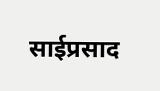साईप्रसाद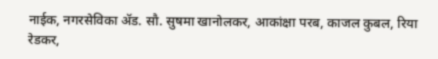नाईक, नगरसेविका ॲड. सौ. सुषमा खानोलकर, आकांक्षा परब, काजल कुबल, रिया रेडकर,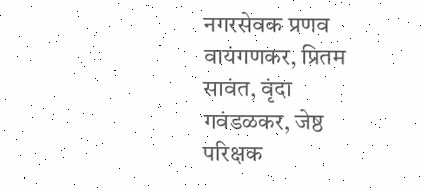नगरसेवक प्रणव वायंगणकर, प्रितम सावंत, वृंदा गवंडळकर, जेष्ठ परिक्षक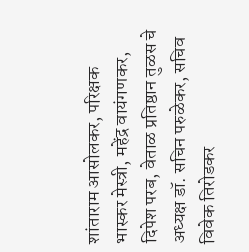शांताराम आसोलकर, परिक्षक भास्कर मेस्त्री, महेंद्र वायंगणकर, दिपेश परब, वेताळ प्रतिष्ठान तुळस चे अध्यक्ष डॉ. सचिन परुळेकर, सचिव विवेक तिरोडकर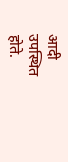आदी उपस्थित होते.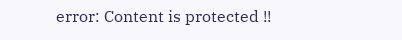error: Content is protected !!